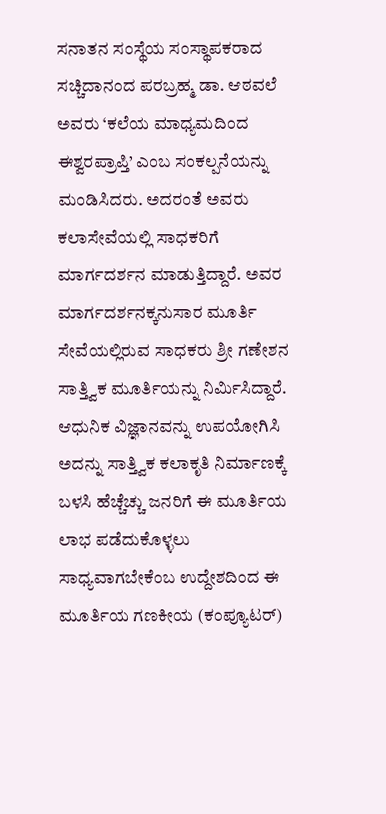ಸನಾತನ ಸಂಸ್ಥೆಯ ಸಂಸ್ಥಾಪಕರಾದ ಸಚ್ಚಿದಾನಂದ ಪರಬ್ರಹ್ಮ ಡಾ. ಆಠವಲೆ ಅವರು ‘ಕಲೆಯ ಮಾಧ್ಯಮದಿಂದ ಈಶ್ವರಪ್ರಾಪ್ತಿ’ ಎಂಬ ಸಂಕಲ್ಪನೆಯನ್ನು ಮಂಡಿಸಿದರು. ಅದರಂತೆ ಅವರು ಕಲಾಸೇವೆಯಲ್ಲಿ ಸಾಧಕರಿಗೆ ಮಾರ್ಗದರ್ಶನ ಮಾಡುತ್ತಿದ್ದಾರೆ. ಅವರ ಮಾರ್ಗದರ್ಶನಕ್ಕನುಸಾರ ಮೂರ್ತಿ ಸೇವೆಯಲ್ಲಿರುವ ಸಾಧಕರು ಶ್ರೀ ಗಣೇಶನ ಸಾತ್ತ್ವಿಕ ಮೂರ್ತಿಯನ್ನು ನಿರ್ಮಿಸಿದ್ದಾರೆ. ಆಧುನಿಕ ವಿಜ್ಞಾನವನ್ನು ಉಪಯೋಗಿಸಿ ಅದನ್ನು ಸಾತ್ತ್ವಿಕ ಕಲಾಕೃತಿ ನಿರ್ಮಾಣಕ್ಕೆ ಬಳಸಿ ಹೆಚ್ಚೆಚ್ಚು ಜನರಿಗೆ ಈ ಮೂರ್ತಿಯ ಲಾಭ ಪಡೆದುಕೊಳ್ಳಲು ಸಾಧ್ಯವಾಗಬೇಕೆಂಬ ಉದ್ದೇಶದಿಂದ ಈ ಮೂರ್ತಿಯ ಗಣಕೀಯ (ಕಂಪ್ಯೂಟರ್)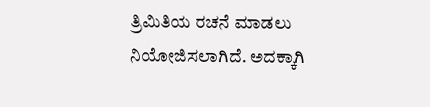ತ್ರಿಮಿತಿಯ ರಚನೆ ಮಾಡಲು ನಿಯೋಜಿಸಲಾಗಿದೆ. ಅದಕ್ಕಾಗಿ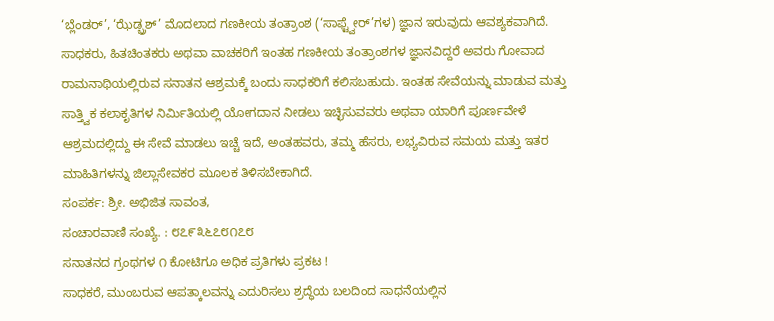‘ಬ್ಲೆಂಡರ್’, ‘ಝೆಡ್ಬ್ರಶ್’ ಮೊದಲಾದ ಗಣಕೀಯ ತಂತ್ರಾಂಶ (‘ಸಾಫ್ಟ್ವೇರ್’ಗಳ) ಜ್ಞಾನ ಇರುವುದು ಆವಶ್ಯಕವಾಗಿದೆ. ಸಾಧಕರು, ಹಿತಚಿಂತಕರು ಅಥವಾ ವಾಚಕರಿಗೆ ಇಂತಹ ಗಣಕೀಯ ತಂತ್ರಾಂಶಗಳ ಜ್ಞಾನವಿದ್ದರೆ ಅವರು ಗೋವಾದ ರಾಮನಾಥಿಯಲ್ಲಿರುವ ಸನಾತನ ಆಶ್ರಮಕ್ಕೆ ಬಂದು ಸಾಧಕರಿಗೆ ಕಲಿಸಬಹುದು. ಇಂತಹ ಸೇವೆಯನ್ನು ಮಾಡುವ ಮತ್ತು ಸಾತ್ತ್ವಿಕ ಕಲಾಕೃತಿಗಳ ನಿರ್ಮಿತಿಯಲ್ಲಿ ಯೋಗದಾನ ನೀಡಲು ಇಚ್ಛಿಸುವವರು ಅಥವಾ ಯಾರಿಗೆ ಪೂರ್ಣವೇಳೆ ಆಶ್ರಮದಲ್ಲಿದ್ದು ಈ ಸೇವೆ ಮಾಡಲು ಇಚ್ಚೆ ಇದೆ, ಅಂತಹವರು, ತಮ್ಮ ಹೆಸರು, ಲಭ್ಯವಿರುವ ಸಮಯ ಮತ್ತು ಇತರ ಮಾಹಿತಿಗಳನ್ನು ಜಿಲ್ಲಾಸೇವಕರ ಮೂಲಕ ತಿಳಿಸಬೇಕಾಗಿದೆ.
ಸಂಪರ್ಕ: ಶ್ರೀ. ಅಭಿಜಿತ ಸಾವಂತ,
ಸಂಚಾರವಾಣಿ ಸಂಖ್ಯೆ. : ೮೭೯೩೬೭೮೧೭೮
ಸನಾತನದ ಗ್ರಂಥಗಳ ೧ ಕೋಟಿಗೂ ಅಧಿಕ ಪ್ರತಿಗಳು ಪ್ರಕಟ !
ಸಾಧಕರೆ, ಮುಂಬರುವ ಆಪತ್ಕಾಲವನ್ನು ಎದುರಿಸಲು ಶ್ರದ್ಧೆಯ ಬಲದಿಂದ ಸಾಧನೆಯಲ್ಲಿನ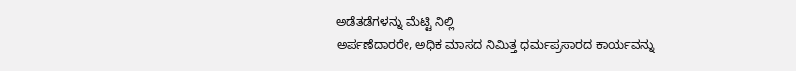ಅಡೆತಡೆಗಳನ್ನು ಮೆಟ್ಟಿ ನಿಲ್ಲಿ
ಅರ್ಪಣೆದಾರರೇ, ಅಧಿಕ ಮಾಸದ ನಿಮಿತ್ತ ಧರ್ಮಪ್ರಸಾರದ ಕಾರ್ಯವನ್ನು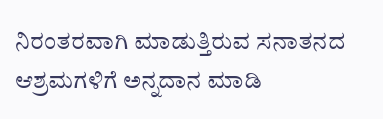ನಿರಂತರವಾಗಿ ಮಾಡುತ್ತಿರುವ ಸನಾತನದ ಆಶ್ರಮಗಳಿಗೆ ಅನ್ನದಾನ ಮಾಡಿ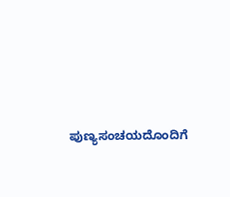ಪುಣ್ಯಸಂಚಯದೊಂದಿಗೆ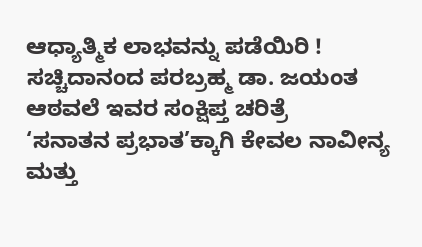ಆಧ್ಯಾತ್ಮಿಕ ಲಾಭವನ್ನು ಪಡೆಯಿರಿ !
ಸಚ್ಚಿದಾನಂದ ಪರಬ್ರಹ್ಮ ಡಾ. ಜಯಂತ ಆಠವಲೆ ಇವರ ಸಂಕ್ಷಿಪ್ತ ಚರಿತ್ರೆ
‘ಸನಾತನ ಪ್ರಭಾತ’ಕ್ಕಾಗಿ ಕೇವಲ ನಾವೀನ್ಯ ಮತ್ತು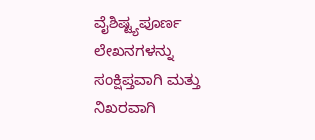ವೈಶಿಷ್ಟ್ಯಪೂರ್ಣ ಲೇಖನಗಳನ್ನು ಸಂಕ್ಷಿಪ್ತವಾಗಿ ಮತ್ತು ನಿಖರವಾಗಿ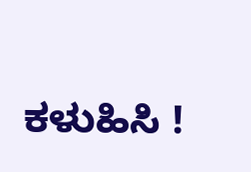ಕಳುಹಿಸಿ !